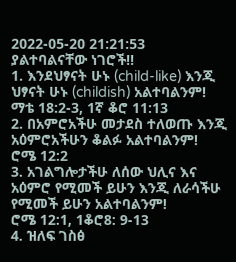2022-05-20 21:21:53
ያልተባልናቸው ነገሮች!!
1. እንደህፃናት ሁኑ (child-like) እንጂ ህፃናት ሁኑ (childish) አልተባልንም!
ማቴ 18:2-3, 1ኛ ቆሮ 11:13
2. በአምሮአችሁ መታደስ ተለወጡ እንጂ አዕምሮአችሁን ቆልፉ አልተባልንም!
ሮሜ 12:2
3. አገልግሎታችሁ ለሰው ህሊና እና አዕምሮ የሚመች ይሁን እንጂ ለራሳችሁ የሚመች ይሁን አልተባልንም!
ሮሜ 12:1, 1ቆሮ8: 9-13
4. ዝለፍ ገስፅ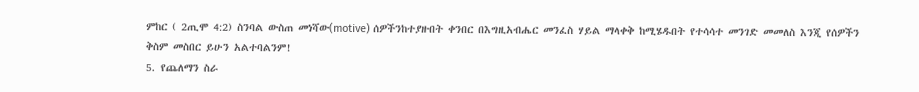ምከር ( 2ጢሞ 4:2) ስንባል ውስጠ መነሻው(motive) ሰዎችንከተያዙበት ቀንበር በእግዚአብሔር መንፈስ ሃይል ማላቀቅ ከሚሄዱበት የተሳሳተ መንገድ መመለስ እንጂ የሰዎችን ቅስም መስበር ይሁን አልተባልንም!
5. የጨለማን ስራ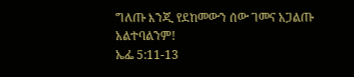ግለጡ እንጂ የደከመውን ሰው ገመና አጋልጡ አልተባልንም!
ኤፌ 5:11-13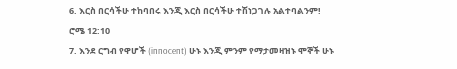6. እርስ በርሳችሁ ተከባበሩ እንጂ እርስ በርሳችሁ ተሽነጋገሉ አልተባልንም!
ሮሜ 12:10
7. እንደ ርግብ የዋሆች (innocent) ሁኑ እንጂ ምንም የማታመዛዝኑ ሞኞች ሁኑ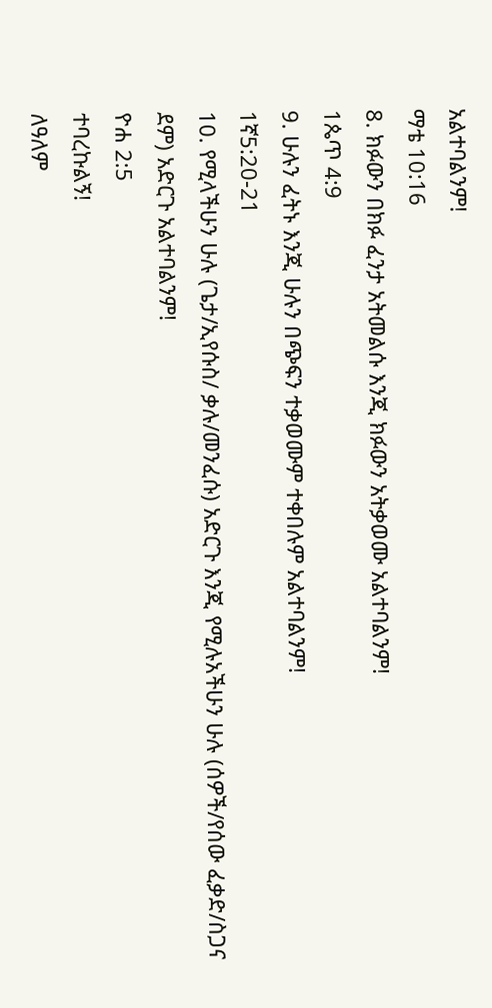አልተባልንም!
ማቴ 10:16
8. ክፉውን በክፉ ፈንታ አትመልሱ እንጂ ክፉውን አትቃወሙ አልተባልንም!
1ጴጥ 4:9
9. ሁሉን ፈትኑ እንጂ ሁሉን በጭፍን ተቃወሙም ተቀበሉም አልተባልንም!
1ኛ5:20-21
10. የሚላችሁን ሁሉ (ጌታ/ኢየሱስ/ ቃሉ/መንፈሱ) አድርጉ እንጂ የሚሉአችሁን ሁሉ (ሰዎች/የሰው ፈቃድ/ስጋና ደም) አድርጉ አልተባልንም!
ዮሐ 2:5
ተባረኩልኝ!
ለዓለም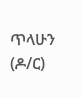ጥላሁን (ዶ/ር)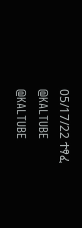05/17/22 ተፃፈ
@KALTUBE
@KALTUBE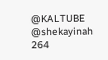@KALTUBE
@shekayinah
264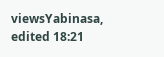viewsYabinasa, edited 18:21